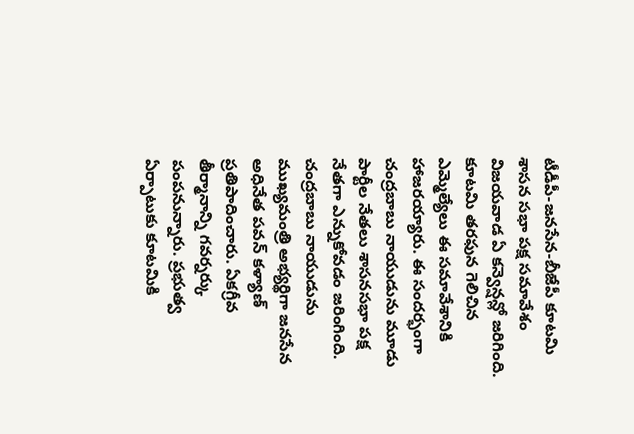టీడీపీ-జనసేన-బీజేపీ కూటమి శాసన సభా పక్ష సమావేశం విజయవాడ ఏ కన్వెన్షన్లో జరిగింది. కూటమి తరఫున గెలిచిన ఎమ్మెల్యేలు ఈ సమావేశానికి హాజరయ్యారు. ఈ సందర్భంగా చంద్రబాబు నాయుడును మూడు పార్టీల నేతలు శాసనసభా పక్ష నేతగా ఎన్నుకోవడం జరింగింది.
చంద్రబాబు నాయుడును ముఖ్యమంత్రి అభ్యర్థిగా జనసేన అధినేత పవన్ కళ్యాణ్ ప్రతిపాదించారు. ఏకగ్రీవ తీర్మానాన్ని గవర్నర్కు పంపనున్నారు. ప్రభుత్వ ఏర్పాటుకు కూటమికి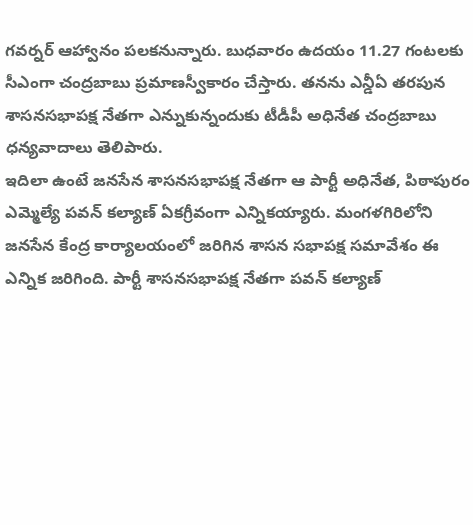గవర్నర్ ఆహ్వానం పలకనున్నారు. బుధవారం ఉదయం 11.27 గంటలకు సీఎంగా చంద్రబాబు ప్రమాణస్వీకారం చేస్తారు. తనను ఎన్డీఏ తరపున శాసనసభాపక్ష నేతగా ఎన్నుకున్నందుకు టీడీపీ అధినేత చంద్రబాబు ధన్యవాదాలు తెలిపారు.
ఇదిలా ఉంటే జనసేన శాసనసభాపక్ష నేతగా ఆ పార్టీ అధినేత, పిఠాపురం ఎమ్మెల్యే పవన్ కల్యాణ్ ఏకగ్రీవంగా ఎన్నికయ్యారు. మంగళగిరిలోని జనసేన కేంద్ర కార్యాలయంలో జరిగిన శాసన సభాపక్ష సమావేశం ఈ ఎన్నిక జరిగింది. పార్టీ శాసనసభాపక్ష నేతగా పవన్ కల్యాణ్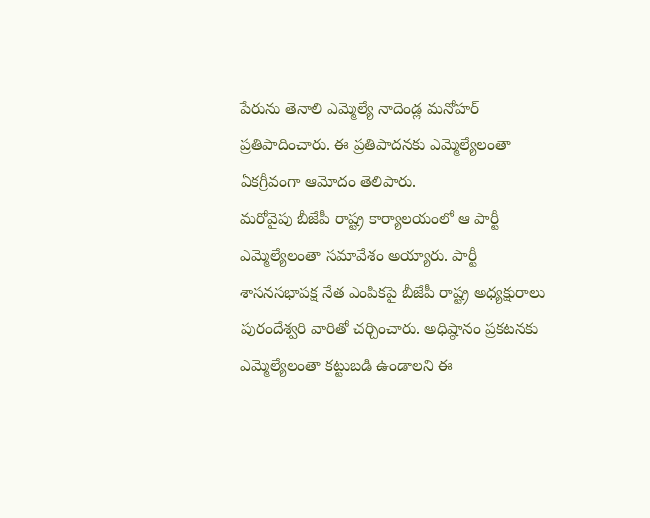పేరును తెనాలి ఎమ్మెల్యే నాదెండ్ల మనోహర్ ప్రతిపాదించారు. ఈ ప్రతిపాదనకు ఎమ్మెల్యేలంతా ఏకగ్రీవంగా ఆమోదం తెలిపారు.
మరోవైపు బీజేపీ రాష్ట్ర కార్యాలయంలో ఆ పార్టీ ఎమ్మెల్యేలంతా సమావేశం అయ్యారు. పార్టీ శాసనసభాపక్ష నేత ఎంపికపై బీజేపీ రాష్ట్ర అధ్యక్షురాలు పురందేశ్వరి వారితో చర్చించారు. అధిష్ఠానం ప్రకటనకు ఎమ్మెల్యేలంతా కట్టుబడి ఉండాలని ఈ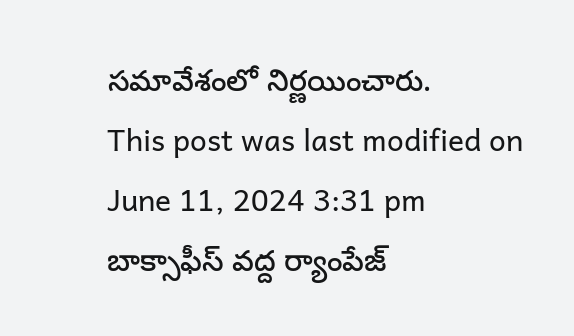సమావేశంలో నిర్ణయించారు.
This post was last modified on June 11, 2024 3:31 pm
బాక్సాఫీస్ వద్ద ర్యాంపేజ్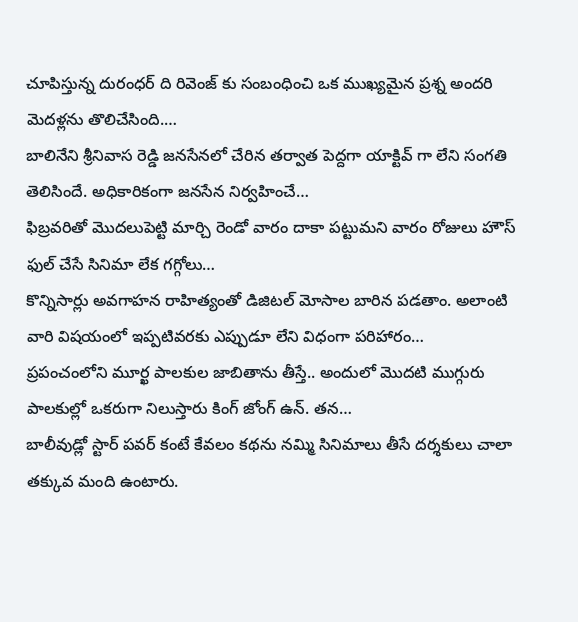చూపిస్తున్న దురంధర్ ది రివెంజ్ కు సంబంధించి ఒక ముఖ్యమైన ప్రశ్న అందరి మెదళ్లను తొలిచేసింది.…
బాలినేని శ్రీనివాస రెడ్డి జనసేనలో చేరిన తర్వాత పెద్దగా యాక్టివ్ గా లేని సంగతి తెలిసిందే. అధికారికంగా జనసేన నిర్వహించే…
ఫిబ్రవరితో మొదలుపెట్టి మార్చి రెండో వారం దాకా పట్టుమని వారం రోజులు హౌస్ ఫుల్ చేసే సినిమా లేక గగ్గోలు…
కొన్నిసార్లు అవగాహన రాహిత్యంతో డిజిటల్ మోసాల బారిన పడతాం. అలాంటి వారి విషయంలో ఇప్పటివరకు ఎప్పుడూ లేని విధంగా పరిహారం…
ప్రపంచంలోని మూర్ఖ పాలకుల జాబితాను తీస్తే.. అందులో మొదటి ముగ్గురు పాలకుల్లో ఒకరుగా నిలుస్తారు కింగ్ జోంగ్ ఉన్. తన…
బాలీవుడ్లో స్టార్ పవర్ కంటే కేవలం కథను నమ్మి సినిమాలు తీసే దర్శకులు చాలా తక్కువ మంది ఉంటారు.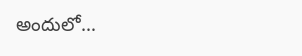అందులో…